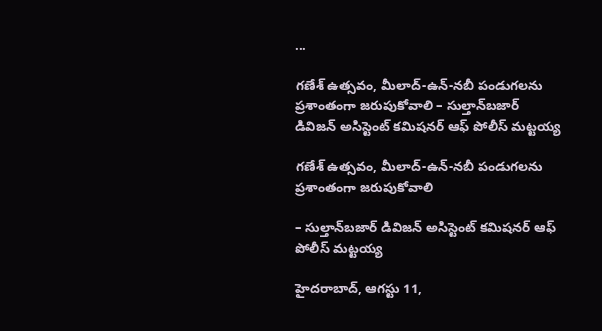...

గణేశ్ ఉత్సవం, మీలాద్-ఉన్-నబీ పండుగలను ప్ర‌శాంతంగా జ‌రుపుకోవాలి – సుల్తాన్‌బజార్ డివిజన్ అసిస్టెంట్ కమిషనర్ ఆఫ్ పోలీస్ మ‌ట్ట‌య్య

గణేశ్ ఉత్సవం, మీలాద్-ఉన్-నబీ పండుగలను ప్ర‌శాంతంగా జ‌రుపుకోవాలి

– సుల్తాన్‌బజార్ డివిజన్ అసిస్టెంట్ కమిషనర్ ఆఫ్ పోలీస్ మ‌ట్ట‌య్య

హైదరాబాద్, ఆగ‌స్టు 11,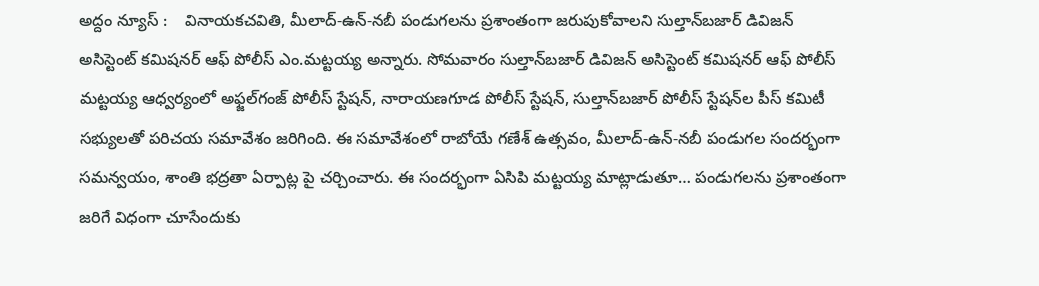అద్దం న్యూస్ :    వినాయ‌క‌చ‌వితి, మీలాద్-ఉన్-నబీ పండుగలను ప్ర‌శాంతంగా జ‌రుపుకోవాలని సుల్తాన్‌బజార్ డివిజన్ అసిస్టెంట్ కమిషనర్ ఆఫ్ పోలీస్ ఎం.మ‌ట్ట‌య్య అన్నారు. సోమ‌వారం సుల్తాన్‌బజార్ డివిజన్ అసిస్టెంట్ కమిషనర్ ఆఫ్ పోలీస్ మ‌ట్ట‌య్య ఆధ్వర్యంలో అఫ్జల్‌గంజ్ పోలీస్ స్టేషన్, నారాయణగూడ పోలీస్ స్టేషన్, సుల్తాన్‌బజార్ పోలీస్ స్టేషన్‌ల పీస్ కమిటీ సభ్యులతో పరిచయ సమావేశం జరిగింది. ఈ సమావేశంలో రాబోయే గణేశ్ ఉత్సవం, మీలాద్-ఉన్-నబీ పండుగల సందర్భంగా సమన్వయం, శాంతి భద్రతా ఏర్పాట్ల పై చర్చించారు. ఈ సంద‌ర్భంగా ఏసిపి మ‌ట్ట‌య్య మాట్లాడుతూ… పండుగ‌ల‌ను ప్ర‌శాంతంగా జ‌రిగే విధంగా చూసేందుకు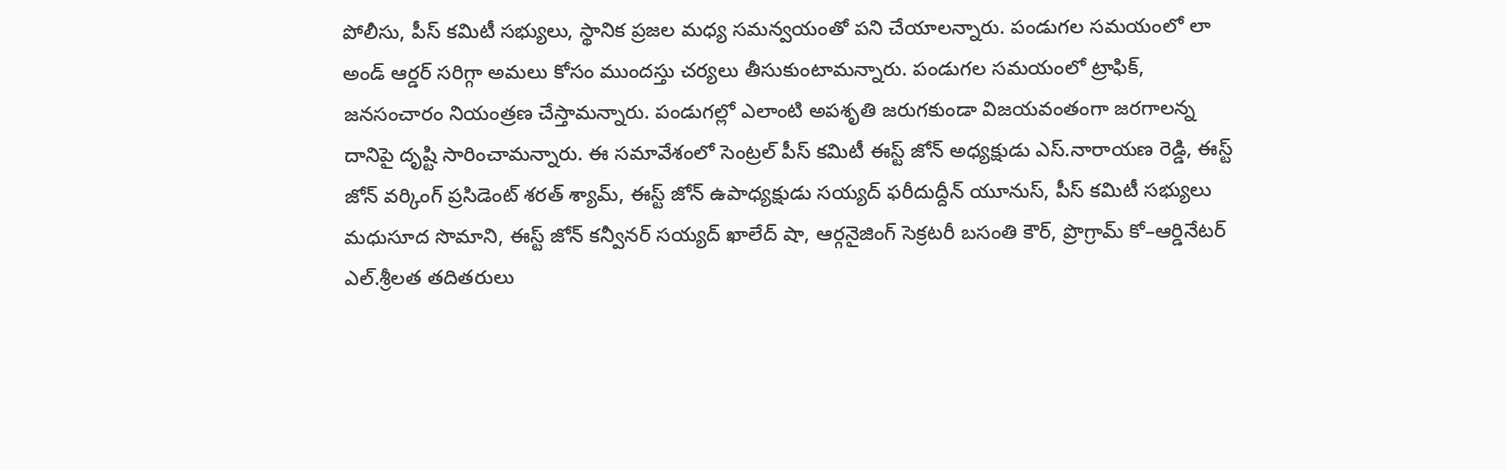పోలీసు, పీస్ కమిటీ సభ్యులు, స్థానిక ప్రజల మధ్య సమన్వయంతో ప‌ని చేయాల‌న్నారు. పండుగల సమయంలో లా అండ్ ఆర్డ‌ర్ స‌రిగ్గా అమ‌లు కోసం ముంద‌స్తు చ‌ర్య‌లు తీసుకుంటామ‌న్నారు. పండుగ‌ల స‌మ‌యంలో ట్రాఫిక్, జనసంచారం నియంత్రణ చేస్తామ‌న్నారు. పండుగ‌ల్లో ఎలాంటి అపశృతి జ‌రుగ‌కుండా విజయవంతంగా జరగాలన్న దానిపై దృష్టి సారించామ‌న్నారు. ఈ స‌మావేశంలో సెంట్రల్ పీస్ కమిటీ ఈస్ట్ జోన్ అధ్య‌క్షుడు ఎస్.నారాయణ రెడ్డి, ఈస్ట్ జోన్ వ‌ర్కింగ్ ప్ర‌సిడెంట్ శరత్ శ్యామ్‌, ఈస్ట్ జోన్ ఉపాధ్య‌క్షుడు సయ్యద్ ఫరీదుద్దీన్ యూనుస్, పీస్ క‌మిటీ స‌భ్యులు మ‌ధుసూద సొమాని, ఈస్ట్ జోన్ క‌న్వీన‌ర్ స‌య్య‌ద్ ఖాలేద్ షా, ఆర్గనైజింగ్ సెక్రటరీ బసంతి కౌర్, ప్రొగ్రామ్ కో–ఆర్డినేట‌ర్ ఎల్.శ్రీలత త‌దిత‌రులు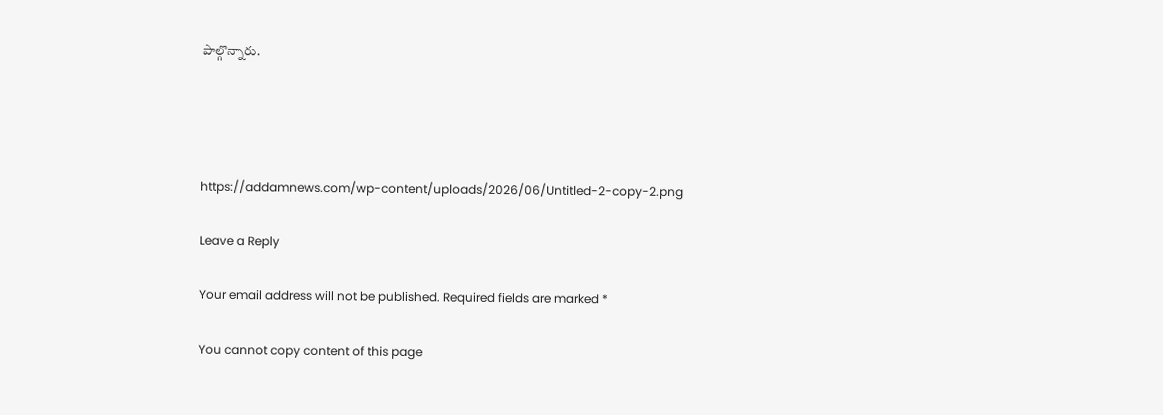పాల్గొన్నారు.




https://addamnews.com/wp-content/uploads/2026/06/Untitled-2-copy-2.png

Leave a Reply

Your email address will not be published. Required fields are marked *

You cannot copy content of this page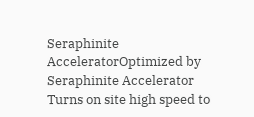Seraphinite AcceleratorOptimized by Seraphinite Accelerator
Turns on site high speed to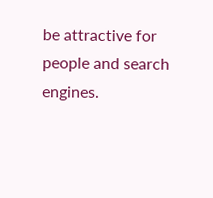be attractive for people and search engines.